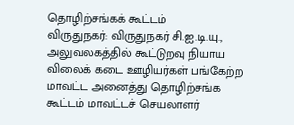தொழிற்சங்கக் கூட்டம்
விருதுநகர்: விருதுநகர் சி.ஐ.டி.யு., அலுவலகத்தில் கூட்டுறவு நியாய விலைக் கடை ஊழியர்கள் பங்கேற்ற மாவட்ட அனைத்து தொழிற்சங்க கூட்டம் மாவட்டச் செயலாளர்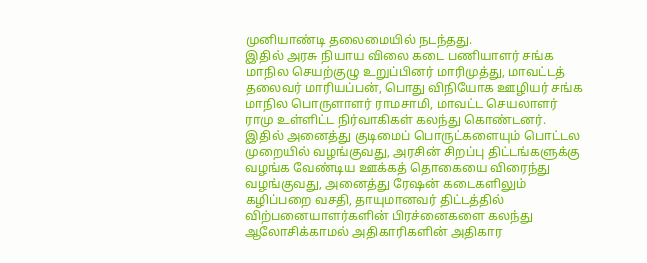முனியாண்டி தலைமையில் நடந்தது.
இதில் அரசு நியாய விலை கடை பணியாளர் சங்க மாநில செயற்குழு உறுப்பினர் மாரிமுத்து, மாவட்டத் தலைவர் மாரியப்பன், பொது விநியோக ஊழியர் சங்க மாநில பொருளாளர் ராமசாமி, மாவட்ட செயலாளர் ராமு உள்ளிட்ட நிர்வாகிகள் கலந்து கொண்டனர்.
இதில் அனைத்து குடிமைப் பொருட்களையும் பொட்டல முறையில் வழங்குவது, அரசின் சிறப்பு திட்டங்களுக்கு வழங்க வேண்டிய ஊக்கத் தொகையை விரைந்து வழங்குவது, அனைத்து ரேஷன் கடைகளிலும் கழிப்பறை வசதி, தாயுமானவர் திட்டத்தில் விற்பனையாளர்களின் பிரச்னைகளை கலந்து ஆலோசிக்காமல் அதிகாரிகளின் அதிகார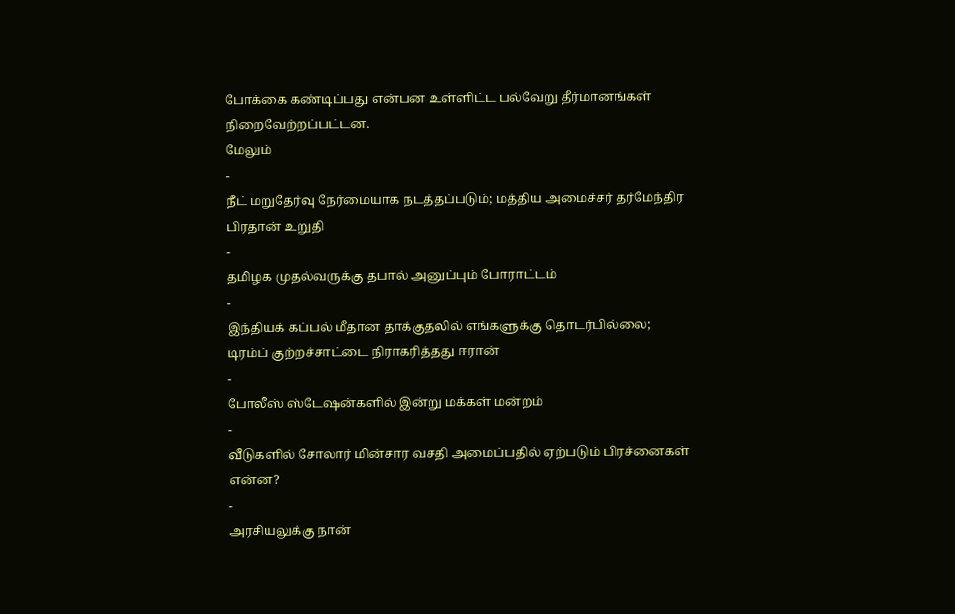போக்கை கண்டிப்பது என்பன உள்ளிட்ட பல்வேறு தீர்மானங்கள் நிறைவேற்றப்பட்டன.
மேலும்
-
நீட் மறுதேர்வு நேர்மையாக நடத்தப்படும்; மத்திய அமைச்சர் தர்மேந்திர பிரதான் உறுதி
-
தமிழக முதல்வருக்கு தபால் அனுப்பும் போராட்டம்
-
இந்தியக் கப்பல் மீதான தாக்குதலில் எங்களுக்கு தொடர்பில்லை; டிரம்ப் குற்றச்சாட்டை நிராகரித்தது ஈரான்
-
போலீஸ் ஸ்டேஷன்களில் இன்று மக்கள் மன்றம்
-
வீடுகளில் சோலார் மின்சார வசதி அமைப்பதில் ஏற்படும் பிரச்னைகள் என்ன?
-
அரசியலுக்கு நான்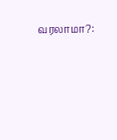வரலாமா?: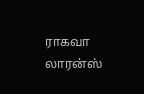ராகவா லாரன்ஸ்